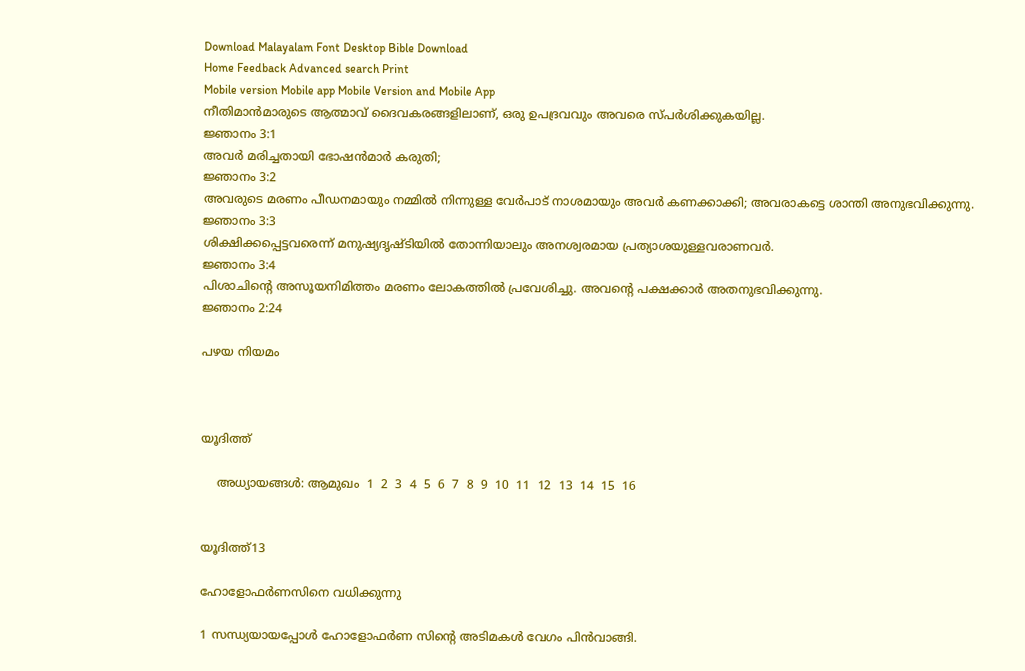Download Malayalam Font Desktop Bible Download
Home Feedback Advanced search Print
Mobile version Mobile app Mobile Version and Mobile App
നീതിമാന്‍മാരുടെ ആത്മാവ് ദൈവകരങ്ങളിലാണ്, ഒരു ഉപദ്രവവും അവരെ സ്പര്‍ശിക്കുകയില്ല.
ജ്ഞാനം 3:1
അവര്‍ മരിച്ചതായി ഭോഷന്‍മാര്‍ കരുതി;
ജ്ഞാനം 3:2
അവരുടെ മരണം പീഡനമായും നമ്മില്‍ നിന്നുള്ള വേര്‍പാട് നാശമായും അവര്‍ കണക്കാക്കി; അവരാകട്ടെ ശാന്തി അനുഭവിക്കുന്നു.
ജ്ഞാനം 3:3
ശിക്ഷിക്കപ്പെട്ടവരെന്ന് മനുഷ്യദൃഷ്ടിയില്‍ തോന്നിയാലും അനശ്വരമായ പ്രത്യാശയുള്ളവരാണവര്‍.
ജ്ഞാനം 3:4
പിശാചിന്‍റെ അസൂയനിമിത്തം മരണം ലോകത്തില്‍ പ്രവേശിച്ചു. അവന്‍റെ പക്ഷക്കാര്‍ അതനുഭവിക്കുന്നു.
ജ്ഞാനം 2:24

പഴയ നിയമം



യൂദിത്ത്

    അധ്യായങ്ങള്‍: ആമുഖം  1  2  3  4  5  6  7  8  9  10  11  12  13  14  15  16


യൂദിത്ത്13

ഹോളോഫര്‍ണസിനെ വധിക്കുന്നു

1 സന്ധ്യയായപ്പോള്‍ ഹോളോഫര്‍ണ സിന്‍റെ അടിമകള്‍ വേഗം പിന്‍വാങ്ങി.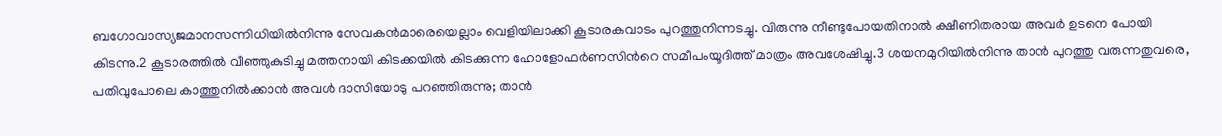ബഗോവാസ്യജമാനസന്നിധിയില്‍നിന്നു സേവകന്‍മാരെയെല്ലാം വെളിയിലാക്കി കൂടാരകവാടം പുറത്തുനിന്നടച്ചു. വിരുന്നു നീണ്ടുപോയതിനാല്‍ ക്ഷീണിതരായ അവര്‍ ഉടനെ പോയി കിടന്നു.2 കൂടാരത്തില്‍ വീഞ്ഞുകുടിച്ചു മത്തനായി കിടക്കയില്‍ കിടക്കുന്ന ഹോളോഫര്‍ണസിന്‍റെ സമീപംയൂദിത്ത് മാത്രം അവശേഷിച്ചു.3 ശയനമുറിയില്‍നിന്നു താന്‍ പുറത്തു വരുന്നതുവരെ, പതിവുപോലെ കാത്തുനില്‍ക്കാന്‍ അവള്‍ ദാസിയോടു പറഞ്ഞിരുന്നു; താന്‍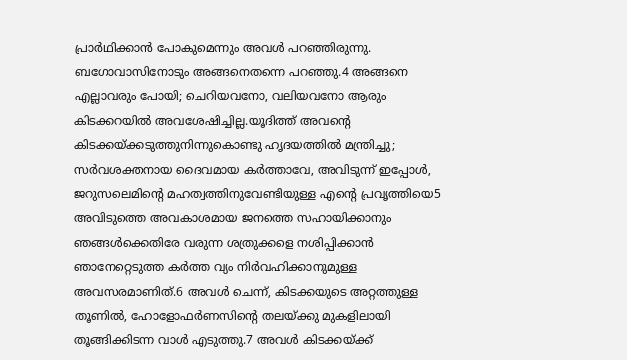പ്രാര്‍ഥിക്കാന്‍ പോകുമെന്നും അവള്‍ പറഞ്ഞിരുന്നു. ബഗോവാസിനോടും അങ്ങനെതന്നെ പറഞ്ഞു.4 അങ്ങനെ എല്ലാവരും പോയി; ചെറിയവനോ, വലിയവനോ ആരും കിടക്കറയില്‍ അവശേഷിച്ചില്ല.യൂദിത്ത് അവന്‍റെ കിടക്കയ്ക്കടുത്തുനിന്നുകൊണ്ടു ഹൃദയത്തില്‍ മന്ത്രിച്ചു; സര്‍വശക്തനായ ദൈവമായ കര്‍ത്താവേ, അവിടുന്ന് ഇപ്പോള്‍, ജറുസലെമിന്‍റെ മഹത്വത്തിനുവേണ്ടിയുള്ള എന്‍റെ പ്രവൃത്തിയെ5 അവിടുത്തെ അവകാശമായ ജനത്തെ സഹായിക്കാനും ഞങ്ങള്‍ക്കെതിരേ വരുന്ന ശത്രുക്കളെ നശിപ്പിക്കാന്‍ ഞാനേറ്റെടുത്ത കര്‍ത്ത വ്യം നിര്‍വഹിക്കാനുമുള്ള അവസരമാണിത്.6 അവള്‍ ചെന്ന്, കിടക്കയുടെ അറ്റത്തുള്ള തൂണില്‍, ഹോളോഫര്‍ണസിന്‍റെ തലയ്ക്കു മുകളിലായി തൂങ്ങിക്കിടന്ന വാള്‍ എടുത്തു.7 അവള്‍ കിടക്കയ്ക്ക്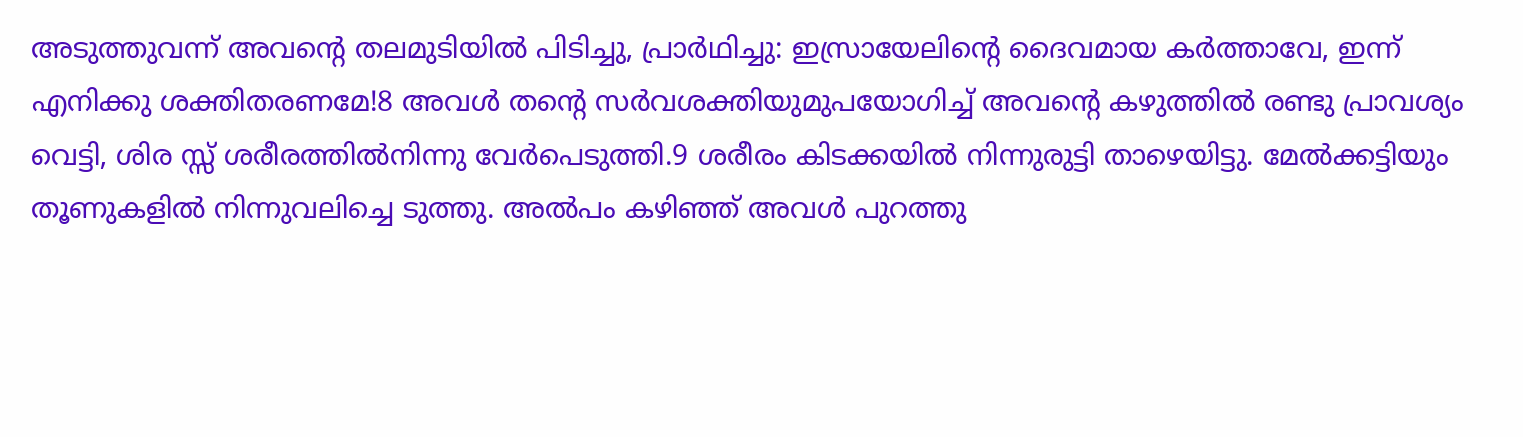അടുത്തുവന്ന് അവന്‍റെ തലമുടിയില്‍ പിടിച്ചു, പ്രാര്‍ഥിച്ചു: ഇസ്രായേലിന്‍റെ ദൈവമായ കര്‍ത്താവേ, ഇന്ന് എനിക്കു ശക്തിതരണമേ!8 അവള്‍ തന്‍റെ സര്‍വശക്തിയുമുപയോഗിച്ച് അവന്‍റെ കഴുത്തില്‍ രണ്ടു പ്രാവശ്യം വെട്ടി, ശിര സ്സ് ശരീരത്തില്‍നിന്നു വേര്‍പെടുത്തി.9 ശരീരം കിടക്കയില്‍ നിന്നുരുട്ടി താഴെയിട്ടു. മേല്‍ക്കട്ടിയും തൂണുകളില്‍ നിന്നുവലിച്ചെ ടുത്തു. അല്‍പം കഴിഞ്ഞ് അവള്‍ പുറത്തു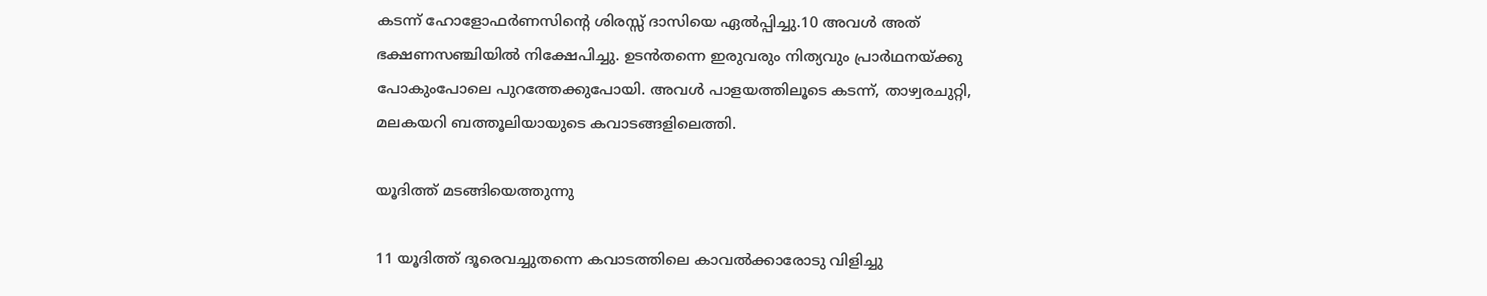കടന്ന് ഹോളോഫര്‍ണസിന്‍റെ ശിരസ്സ് ദാസിയെ ഏല്‍പ്പിച്ചു.10 അവള്‍ അത് ഭക്ഷണസഞ്ചിയില്‍ നിക്ഷേപിച്ചു. ഉടന്‍തന്നെ ഇരുവരും നിത്യവും പ്രാര്‍ഥനയ്ക്കു പോകുംപോലെ പുറത്തേക്കുപോയി. അവള്‍ പാളയത്തിലൂടെ കടന്ന്, താഴ്വരചുറ്റി, മലകയറി ബത്തൂലിയായുടെ കവാടങ്ങളിലെത്തി.

യൂദിത്ത് മടങ്ങിയെത്തുന്നു

11 യൂദിത്ത് ദൂരെവച്ചുതന്നെ കവാടത്തിലെ കാവല്‍ക്കാരോടു വിളിച്ചു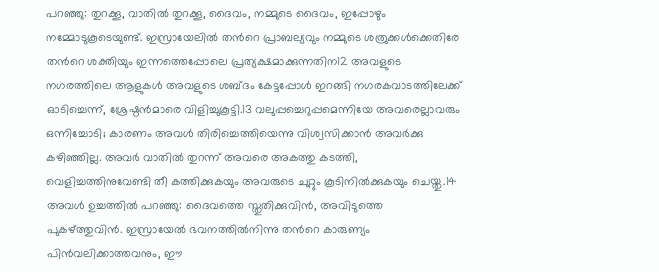പറഞ്ഞു: തുറക്കൂ, വാതില്‍ തുറക്കൂ, ദൈവം, നമ്മുടെ ദൈവം, ഇപ്പോഴും നമ്മോടുകൂടെയുണ്ട്. ഇസ്രായേലില്‍ തന്‍റെ പ്രാബല്യവും നമ്മുടെ ശത്രുക്കള്‍ക്കെതിരേ തന്‍റെ ശക്തിയും ഇന്നത്തെപ്പോലെ പ്രത്യക്ഷമാക്കുന്നതിന12 അവളുടെ നഗരത്തിലെ ആളുകള്‍ അവളുടെ ശബ്ദം കേട്ടപ്പോള്‍ ഇറങ്ങി നഗരകവാടത്തിലേക്ക് ഓടിച്ചെന്ന്, ശ്രേഷ്ഠന്‍മാരെ വിളിച്ചുകൂട്ടി.13 വലുപ്പച്ചെറുപ്പമെന്നിയേ അവരെല്ലാവരും ഒന്നിച്ചോടി; കാരണം അവള്‍ തിരിച്ചെത്തിയെന്നു വിശ്വസിക്കാന്‍ അവര്‍ക്കു കഴിഞ്ഞില്ല. അവര്‍ വാതില്‍ തുറന്ന് അവരെ അകത്തു കടത്തി, വെളിച്ചത്തിനുവേണ്ടി തീ കത്തിക്കുകയും അവരുടെ ചുറ്റും കൂടിനില്‍ക്കുകയും ചെയ്തു.14 അവള്‍ ഉച്ചത്തില്‍ പറഞ്ഞു: ദൈവത്തെ സ്തുതിക്കുവിന്‍, അവിടുത്തെ പുകഴ്ത്തുവിന്‍. ഇസ്രായേല്‍ ഭവനത്തില്‍നിന്നു തന്‍റെ കാരുണ്യം പിന്‍വലിക്കാത്തവനും, ഈ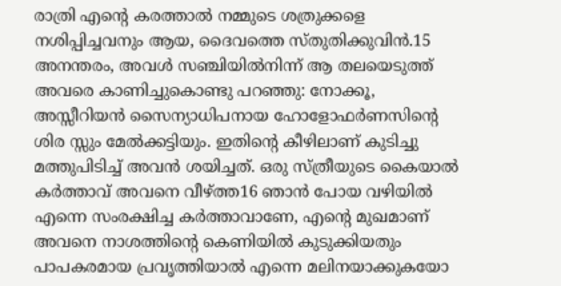രാത്രി എന്‍റെ കരത്താല്‍ നമ്മുടെ ശത്രുക്കളെ നശിപ്പിച്ചവനും ആയ, ദൈവത്തെ സ്തുതിക്കുവിന്‍.15 അനന്തരം, അവള്‍ സഞ്ചിയില്‍നിന്ന് ആ തലയെടുത്ത് അവരെ കാണിച്ചുകൊണ്ടു പറഞ്ഞു: നോക്കൂ, അസ്സീറിയന്‍ സൈന്യാധിപനായ ഹോളോഫര്‍ണസിന്‍റെ ശിര സ്സും മേല്‍ക്കട്ടിയും. ഇതിന്‍റെ കീഴിലാണ് കുടിച്ചു മത്തുപിടിച്ച് അവന്‍ ശയിച്ചത്. ഒരു സ്ത്രീയുടെ കൈയാല്‍ കര്‍ത്താവ് അവനെ വീഴ്ത്ത16 ഞാന്‍ പോയ വഴിയില്‍ എന്നെ സംരക്ഷിച്ച കര്‍ത്താവാണേ, എന്‍റെ മുഖമാണ് അവനെ നാശത്തിന്‍റെ കെണിയില്‍ കുടുക്കിയതും പാപകരമായ പ്രവൃത്തിയാല്‍ എന്നെ മലിനയാക്കുകയോ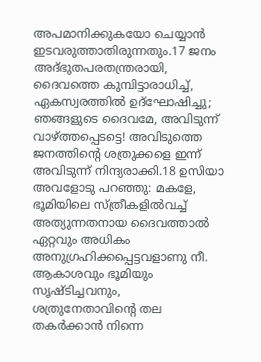അപമാനിക്കുകയോ ചെയ്യാന്‍ ഇടവരുത്താതിരുന്നതും.17 ജനം അദ്ഭുതപരതന്ത്രരായി, ദൈവത്തെ കുമ്പിട്ടാരാധിച്ച്, ഏകസ്വരത്തില്‍ ഉദ്ഘോഷിച്ചു; ഞങ്ങളുടെ ദൈവമേ, അവിടുന്ന് വാഴ്ത്തപ്പെടട്ടെ! അവിടുത്തെ ജനത്തിന്‍റെ ശത്രുക്കളെ ഇന്ന് അവിടുന്ന് നിന്ദ്യരാക്കി.18 ഉസിയാ അവളോടു പറഞ്ഞു: മകളേ, ഭൂമിയിലെ സ്ത്രീകളില്‍വച്ച് അത്യുന്നതനായ ദൈവത്താല്‍ ഏറ്റവും അധികം അനുഗ്രഹിക്കപ്പെട്ടവളാണു നീ. ആകാശവും ഭൂമിയും സൃഷ്ടിച്ചവനും, ശത്രുനേതാവിന്‍റെ തല തകര്‍ക്കാന്‍ നിന്നെ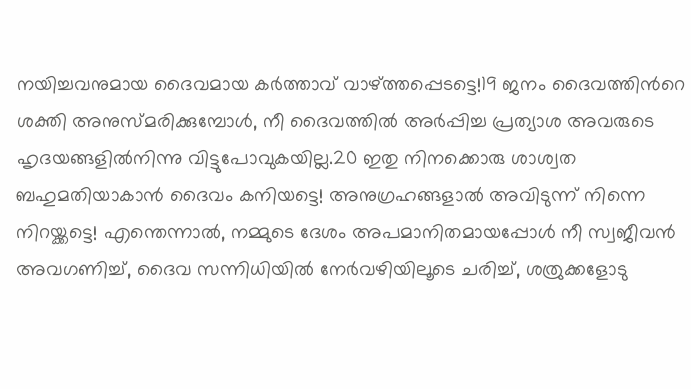നയിച്ചവനുമായ ദൈവമായ കര്‍ത്താവ് വാഴ്ത്തപ്പെടട്ടെ!19 ജനം ദൈവത്തിന്‍റെ ശക്തി അനുസ്മരിക്കുമ്പോള്‍, നീ ദൈവത്തില്‍ അര്‍പ്പിച്ച പ്രത്യാശ അവരുടെ ഹൃദയങ്ങളില്‍നിന്നു വിട്ടുപോവുകയില്ല.20 ഇതു നിനക്കൊരു ശാശ്വത ബഹുമതിയാകാന്‍ ദൈവം കനിയട്ടെ! അനുഗ്രഹങ്ങളാല്‍ അവിടുന്ന് നിന്നെ നിറയ്ക്കട്ടെ! എന്തെന്നാല്‍, നമ്മുടെ ദേശം അപമാനിതമായപ്പോള്‍ നീ സ്വജീവന്‍ അവഗണിച്ച്, ദൈവ സന്നിധിയില്‍ നേര്‍വഴിയിലൂടെ ചരിച്ച്, ശത്രുക്കളോടു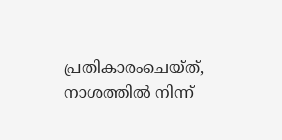പ്രതികാരംചെയ്ത്, നാശത്തില്‍ നിന്ന്